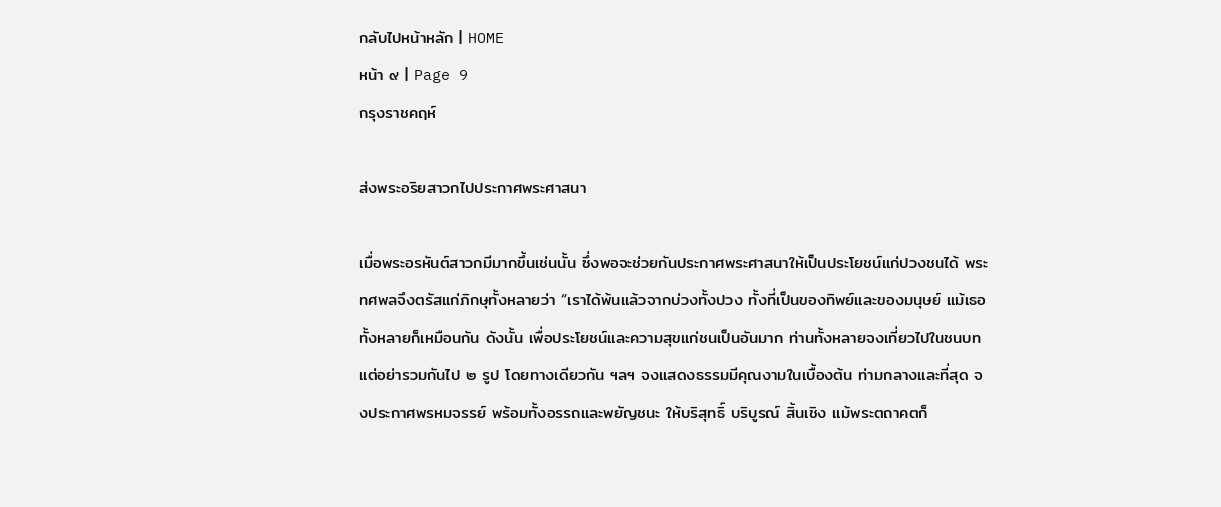กลับไปหน้าหลัก | HOME
หน้า ๙ | Page 9
กรุงราชคฤห์

ส่งพระอริยสาวกไปประกาศพระศาสนา

เมื่อพระอรหันต์สาวกมีมากขึ้นเช่นนั้น ซึ่งพอจะช่วยกันประกาศพระศาสนาให้เป็นประโยชน์แก่ปวงชนได้ พระทศพลจึงตรัสแก่ภิกษุทั้งหลายว่า “เราได้พ้นแล้วจากบ่วงทั้งปวง ทั้งที่เป็นของทิพย์และของมนุษย์ แม้เธอทั้งหลายก็เหมือนกัน ดังนั้น เพื่อประโยชน์และความสุขแก่ชนเป็นอันมาก ท่านทั้งหลายจงเที่ยวไปในชนบท แต่อย่ารวมกันไป ๒ รูป โดยทางเดียวกัน ฯลฯ จงแสดงธรรมมีคุณงามในเบื้องต้น ท่ามกลางและที่สุด จงประกาศพรหมจรรย์ พร้อมทั้งอรรถและพยัญชนะ ให้บริสุทธิ์ บริบูรณ์ สิ้นเชิง แม้พระตถาคตก็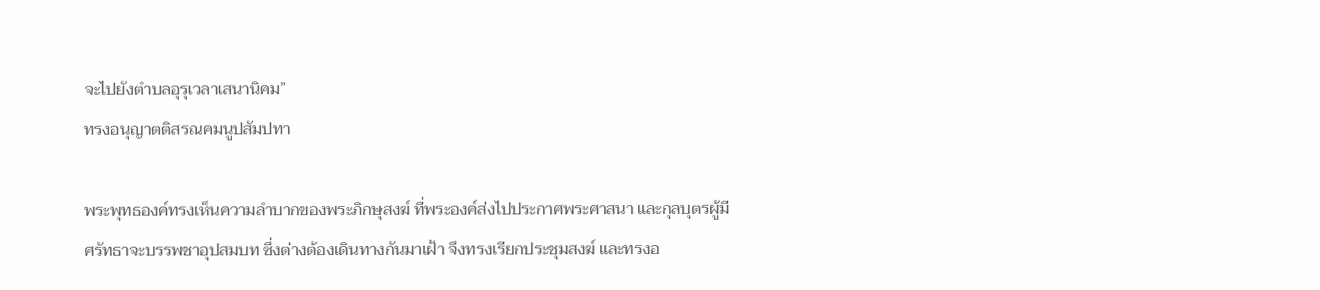จะไปยังตำบลอุรุเวลาเสนานิคม”
ทรงอนุญาตติสรณคมนูปสัมปทา

พระพุทธองค์ทรงเห็นความลำบากของพระภิกษุสงฆ์ ที่พระองค์ส่งไปประกาศพระศาสนา และกุลบุตรผู้มีศรัทธาจะบรรพชาอุปสมบท ซึ่งต่างต้องเดินทางกันมาเฝ้า จึงทรงเรียกประชุมสงฆ์ และทรงอ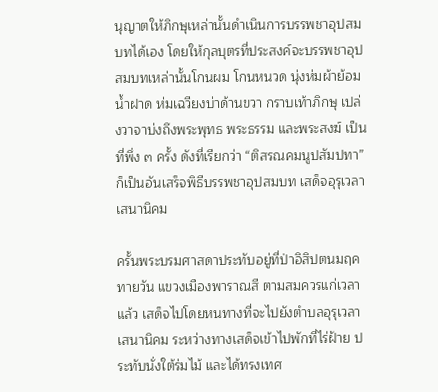นุญาตให้ภิกษุเหล่านั้นดำเนินการบรรพชาอุปสมบทได้เอง โดยให้กุลบุตรที่ประสงค์จะบรรพชาอุปสมบทเหล่านั้นโกนผม โกนหนวด นุ่งห่มผ้าย้อมน้ำฝาด ห่มเฉวียงบ่าด้านขวา กราบเท้าภิกษุ เปล่งวาจาบ่งถึงพระพุทธ พระธรรม และพระสงฆ์ เป็นที่พึ่ง ๓ ครั้ง ดังที่เรียกว่า “ติสรณคมนูปสัมปทา” ก็เป็นอันเสร็จพิธีบรรพชาอุปสมบท เสด็จอุรุเวลาเสนานิคม

ครั้นพระบรมศาสดาประทับอยู่ที่ป่าอิสิปตนมฤคทายวัน แขวงเมืองพาราณสี ตามสมควรแก่เวลาแล้ว เสด็จไปโดยหนทางที่จะไปยังตำบลอุรุเวลาเสนานิคม ระหว่างทางเสด็จเข้าไปพักที่ไร่ฝ้าย ประทับนั่งใต้ร่มไม้ และได้ทรงเทศ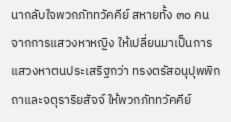นากลับใจพวกภัททวัคคีย์ สหายทั้ง ๓๐ คน จากการแสวงหาหญิง ให้เปลี่ยนมาเป็นการแสวงหาตนประเสริฐกว่า ทรงตรัสอนุปุพพิกถาและจตุราริยสัจจ์ ให้พวกภัททวัคคีย์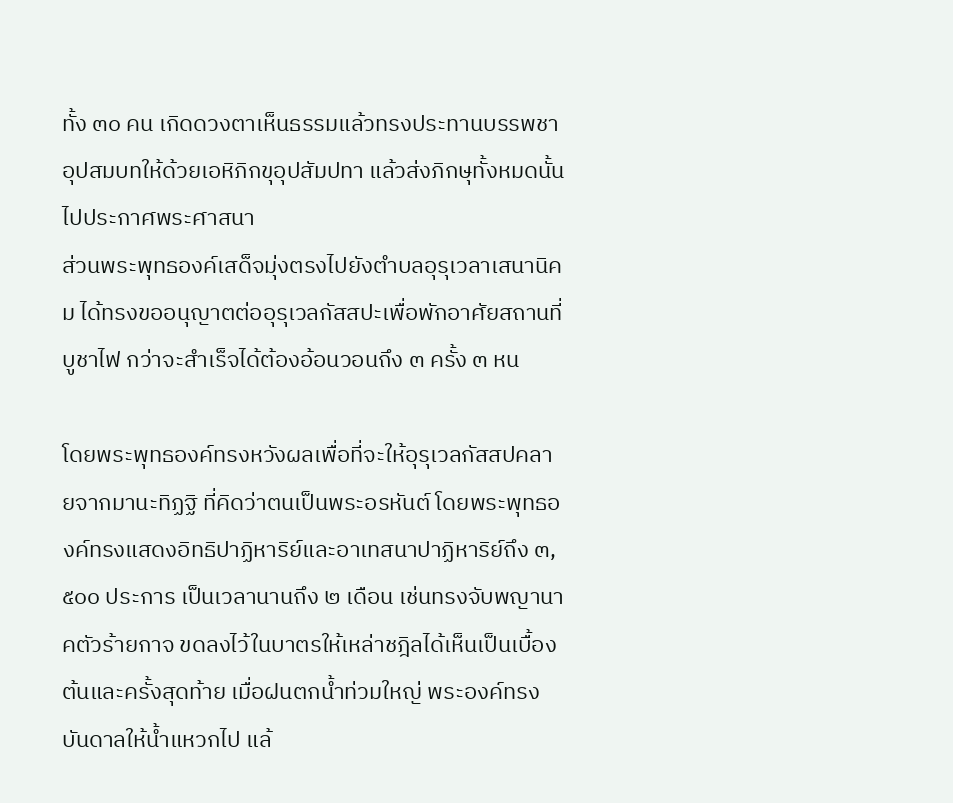ทั้ง ๓๐ คน เกิดดวงตาเห็นธรรมแล้วทรงประทานบรรพชาอุปสมบทให้ด้วยเอหิภิกขุอุปสัมปทา แล้วส่งภิกษุทั้งหมดนั้นไปประกาศพระศาสนา
ส่วนพระพุทธองค์เสด็จมุ่งตรงไปยังตำบลอุรุเวลาเสนานิคม ได้ทรงขออนุญาตต่ออุรุเวลกัสสปะเพื่อพักอาศัยสถานที่บูชาไฟ กว่าจะสำเร็จได้ต้องอ้อนวอนถึง ๓ ครั้ง ๓ หน

โดยพระพุทธองค์ทรงหวังผลเพื่อที่จะให้อุรุเวลกัสสปคลายจากมานะทิฏฐิ ที่คิดว่าตนเป็นพระอรหันต์ โดยพระพุทธองค์ทรงแสดงอิทธิปาฏิหาริย์และอาเทสนาปาฏิหาริย์ถึง ๓,๕๐๐ ประการ เป็นเวลานานถึง ๒ เดือน เช่นทรงจับพญานาคตัวร้ายกาจ ขดลงไว้ในบาตรให้เหล่าชฎิลได้เห็นเป็นเบื้องต้นและครั้งสุดท้าย เมื่อฝนตกน้ำท่วมใหญ่ พระองค์ทรงบันดาลให้น้ำแหวกไป แล้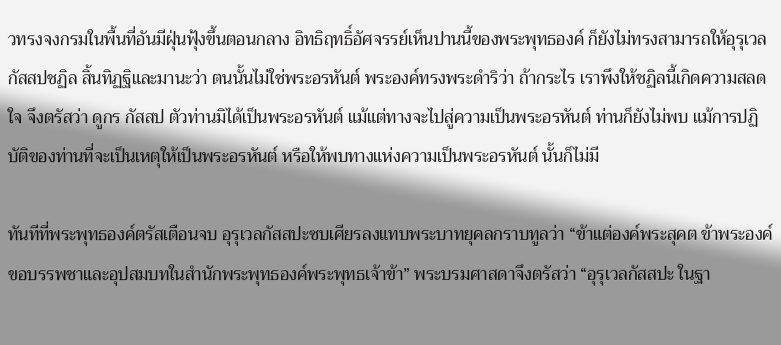วทรงจงกรมในพื้นที่อันมีฝุ่นฟุ้งขึ้นตอนกลาง อิทธิฤทธิ์อัศจรรย์เห็นปานนี้ของพระพุทธองค์ ก็ยังไม่ทรงสามารถให้อุรุเวลกัสสปชฏิล สิ้นทิฏฐิและมานะว่า ตนนั้นไม่ใช่พระอรหันต์ พระองค์ทรงพระดำริว่า ถ้ากระไร เราพึงให้ชฏิลนี้เกิดความสลดใจ จึงตรัสว่า ดูกร กัสสป ตัวท่านมิได้เป็นพระอรหันต์ แม้แต่ทางจะไปสู่ความเป็นพระอรหันต์ ท่านก็ยังไม่พบ แม้การปฏิบัติของท่านที่จะเป็นเหตุให้เป็นพระอรหันต์ หรือให้พบทางแห่งความเป็นพระอรหันต์ นั้นก็ไม่มี

ทันทีที่พระพุทธองค์ตรัสเตือนจบ อุรุเวลกัสสปะซบเศียรลงแทบพระบาทยุคลกราบทูลว่า “ข้าแต่องค์พระสุคต ข้าพระองค์ขอบรรพชาและอุปสมบทในสำนักพระพุทธองค์พระพุทธเจ้าข้า” พระบรมศาสดาจึงตรัสว่า “อุรุเวลกัสสปะ ในฐา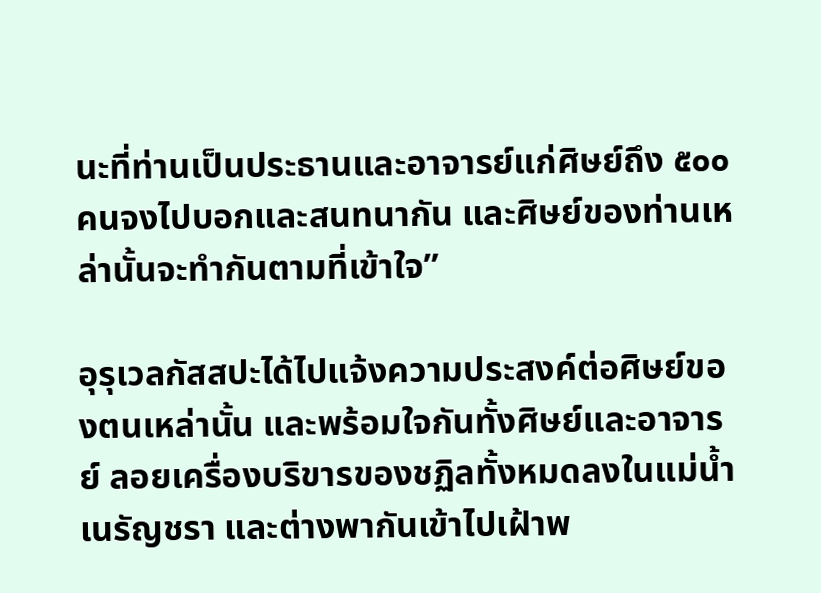นะที่ท่านเป็นประธานและอาจารย์แก่ศิษย์ถึง ๕๐๐ คนจงไปบอกและสนทนากัน และศิษย์ของท่านเหล่านั้นจะทำกันตามที่เข้าใจ”

อุรุเวลกัสสปะได้ไปแจ้งความประสงค์ต่อศิษย์ของตนเหล่านั้น และพร้อมใจกันทั้งศิษย์และอาจารย์ ลอยเครื่องบริขารของชฏิลทั้งหมดลงในแม่น้ำเนรัญชรา และต่างพากันเข้าไปเฝ้าพ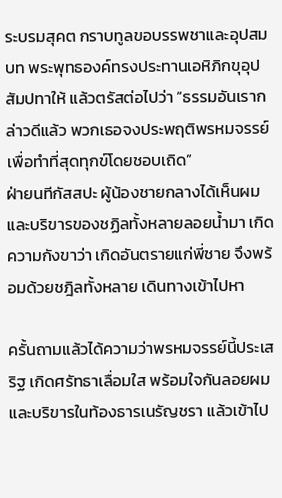ระบรมสุคต กราบทูลขอบรรพชาและอุปสมบท พระพุทธองค์ทรงประทานเอหิภิกขุอุปสัมปทาให้ แล้วตรัสต่อไปว่า “ธรรมอันเรากล่าวดีแล้ว พวกเธอจงประพฤติพรหมจรรย์ เพื่อทำที่สุดทุกข์โดยชอบเถิด”
ฝ่ายนทีกัสสปะ ผู้น้องชายกลางได้เห็นผมและบริขารของชฏิลทั้งหลายลอยน้ำมา เกิดความกังขาว่า เกิดอันตรายแก่พี่ชาย จึงพร้อมด้วยชฎิลทั้งหลาย เดินทางเข้าไปหา

ครั้นถามแล้วได้ความว่าพรหมจรรย์นี้ประเสริฐ เกิดศรัทธาเลื่อมใส พร้อมใจกันลอยผมและบริขารในท้องธารเนรัญชรา แล้วเข้าไป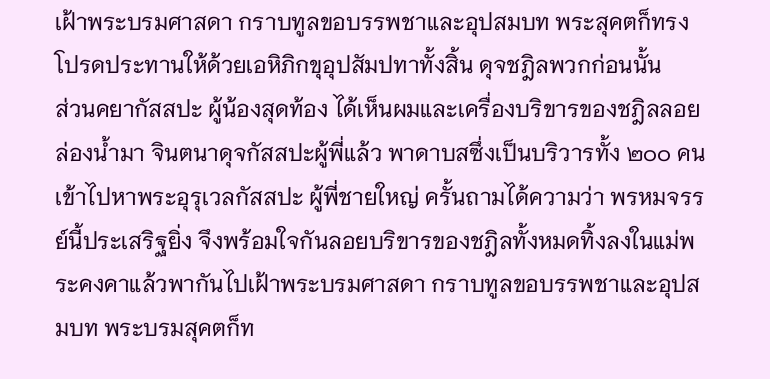เฝ้าพระบรมศาสดา กราบทูลขอบรรพชาและอุปสมบท พระสุคตก็ทรงโปรดประทานให้ด้วยเอหิภิกขุอุปสัมปทาทั้งสิ้น ดุจชฎิลพวกก่อนนั้น
ส่วนคยากัสสปะ ผู้น้องสุดท้อง ได้เห็นผมและเครื่องบริขารของชฎิลลอยล่องน้ำมา จินตนาดุจกัสสปะผู้พี่แล้ว พาดาบสซึ่งเป็นบริวารทั้ง ๒๐๐ คนเข้าไปหาพระอุรุเวลกัสสปะ ผู้พี่ชายใหญ่ ครั้นถามได้ความว่า พรหมจรรย์นี้ประเสริฐยิ่ง จึงพร้อมใจกันลอยบริขารของชฎิลทั้งหมดทิ้งลงในแม่พระคงคาแล้วพากันไปเฝ้าพระบรมศาสดา กราบทูลขอบรรพชาและอุปสมบท พระบรมสุคตก็ท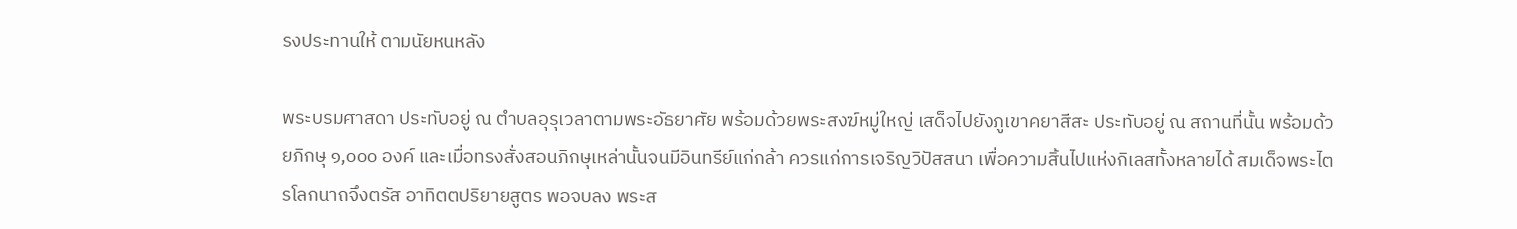รงประทานให้ ตามนัยหนหลัง

พระบรมศาสดา ประทับอยู่ ณ ตำบลอุรุเวลาตามพระอัธยาศัย พร้อมด้วยพระสงฆ์หมู่ใหญ่ เสด็จไปยังภูเขาคยาสีสะ ประทับอยู่ ณ สถานที่นั้น พร้อมด้วยภิกษุ ๑,๐๐๐ องค์ และเมื่อทรงสั่งสอนภิกษุเหล่านั้นจนมีอินทรีย์แก่กล้า ควรแก่การเจริญวิปัสสนา เพื่อความสิ้นไปแห่งกิเลสทั้งหลายได้ สมเด็จพระไตรโลกนาถจึงตรัส อาทิตตปริยายสูตร พอจบลง พระส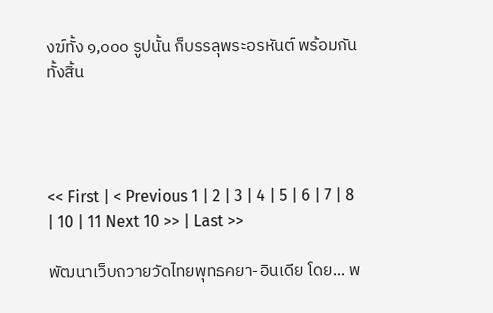งฆ์ทั้ง ๑,๐๐๐ รูปนั้น ก็บรรลุพระอรหันต์ พร้อมกันทั้งสิ้น




<< First | < Previous 1 | 2 | 3 | 4 | 5 | 6 | 7 | 8 | 10 | 11 Next 10 >> | Last >>

พัฒนาเว็บถวายวัดไทยพุทธคยา-อินเดีย โดย... พ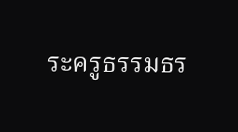ระครูธรรมธร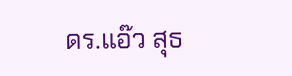ดร.แอ๊ว สุธ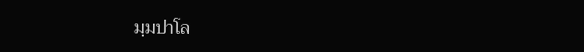มฺมปาโล